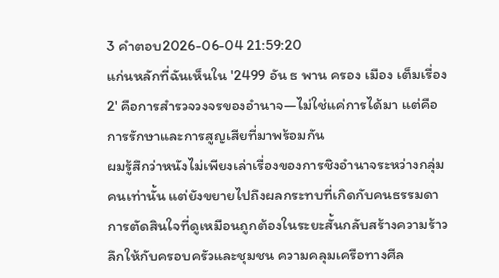3 คำตอบ2026-06-04 21:59:20
แก่นหลักที่ฉันเห็นใน '2499 อัน ธ พาน ครอง เมือง เต็มเรื่อง 2' คือการสำรวจวงจรของอำนาจ—ไม่ใช่แค่การได้มา แต่คือการรักษาและการสูญเสียที่มาพร้อมกัน
ผมรู้สึกว่าหนังไม่เพียงเล่าเรื่องของการชิงอำนาจระหว่างกลุ่มคนเท่านั้น แต่ยังขยายไปถึงผลกระทบที่เกิดกับคนธรรมดา การตัดสินใจที่ดูเหมือนถูกต้องในระยะสั้นกลับสร้างความร้าวลึกให้กับครอบครัวและชุมชน ความคลุมเครือทางศีล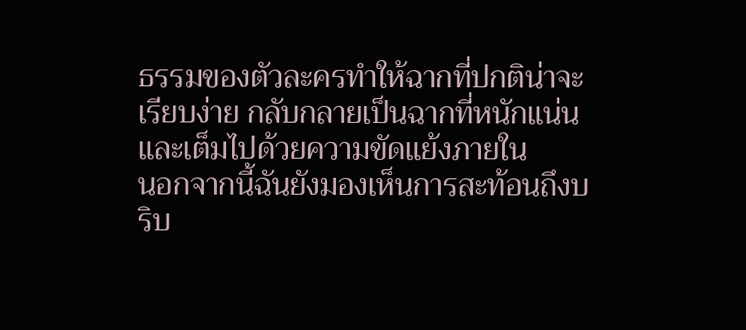ธรรมของตัวละครทำให้ฉากที่ปกติน่าจะเรียบง่าย กลับกลายเป็นฉากที่หนักแน่นและเต็มไปด้วยความขัดแย้งภายใน
นอกจากนี้ฉันยังมองเห็นการสะท้อนถึงบริบ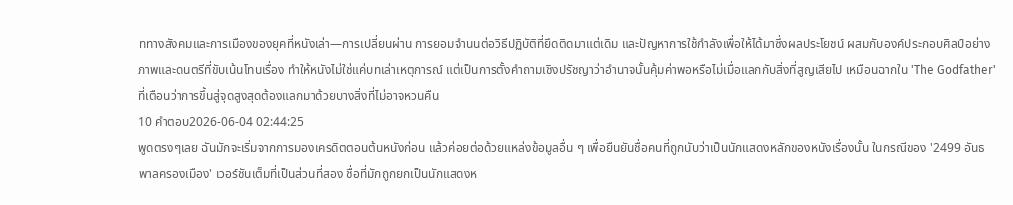ททางสังคมและการเมืองของยุคที่หนังเล่า—การเปลี่ยนผ่าน การยอมจำนนต่อวิธีปฏิบัติที่ยึดติดมาแต่เดิม และปัญหาการใช้กำลังเพื่อให้ได้มาซึ่งผลประโยชน์ ผสมกับองค์ประกอบศิลป์อย่างภาพและดนตรีที่ขับเน้นโทนเรื่อง ทำให้หนังไม่ใช่แค่บทเล่าเหตุการณ์ แต่เป็นการตั้งคำถามเชิงปรัชญาว่าอำนาจนั้นคุ้มค่าพอหรือไม่เมื่อแลกกับสิ่งที่สูญเสียไป เหมือนฉากใน 'The Godfather' ที่เตือนว่าการขึ้นสู่จุดสูงสุดต้องแลกมาด้วยบางสิ่งที่ไม่อาจหวนคืน
10 คำตอบ2026-06-04 02:44:25
พูดตรงๆเลย ฉันมักจะเริ่มจากการมองเครดิตตอนต้นหนังก่อน แล้วค่อยต่อด้วยแหล่งข้อมูลอื่น ๆ เพื่อยืนยันชื่อคนที่ถูกนับว่าเป็นนักแสดงหลักของหนังเรื่องนั้น ในกรณีของ '2499 อันธพาลครองเมือง' เวอร์ชันเต็มที่เป็นส่วนที่สอง ชื่อที่มักถูกยกเป็นนักแสดงห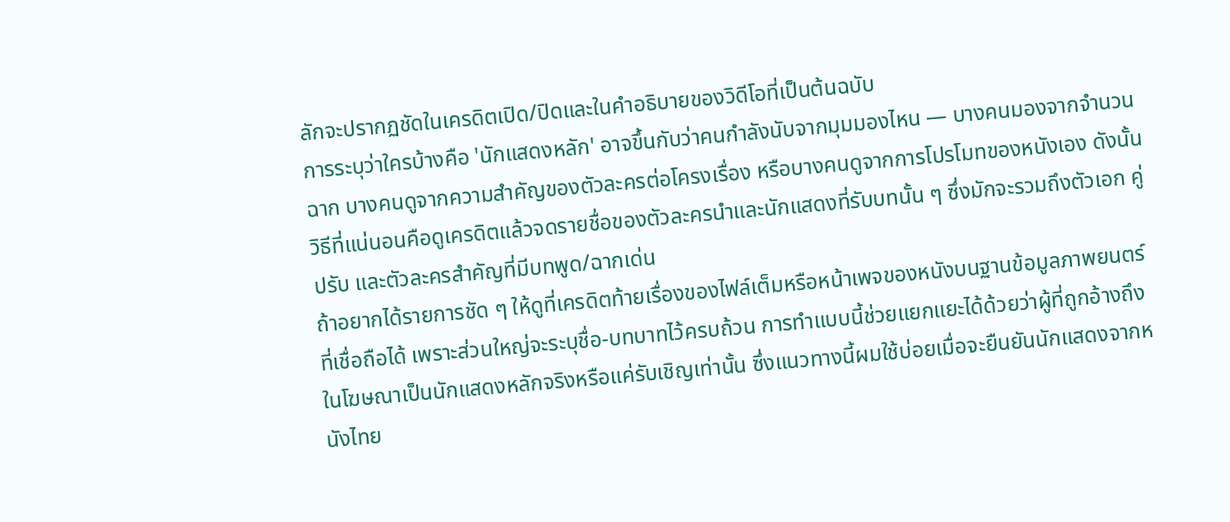ลักจะปรากฏชัดในเครดิตเปิด/ปิดและในคำอธิบายของวิดีโอที่เป็นต้นฉบับ
การระบุว่าใครบ้างคือ 'นักแสดงหลัก' อาจขึ้นกับว่าคนกำลังนับจากมุมมองไหน — บางคนมองจากจำนวนฉาก บางคนดูจากความสำคัญของตัวละครต่อโครงเรื่อง หรือบางคนดูจากการโปรโมทของหนังเอง ดังนั้น วิธีที่แน่นอนคือดูเครดิตแล้วจดรายชื่อของตัวละครนำและนักแสดงที่รับบทนั้น ๆ ซึ่งมักจะรวมถึงตัวเอก คู่ปรับ และตัวละครสำคัญที่มีบทพูด/ฉากเด่น
ถ้าอยากได้รายการชัด ๆ ให้ดูที่เครดิตท้ายเรื่องของไฟล์เต็มหรือหน้าเพจของหนังบนฐานข้อมูลภาพยนตร์ที่เชื่อถือได้ เพราะส่วนใหญ่จะระบุชื่อ-บทบาทไว้ครบถ้วน การทำแบบนี้ช่วยแยกแยะได้ด้วยว่าผู้ที่ถูกอ้างถึงในโฆษณาเป็นนักแสดงหลักจริงหรือแค่รับเชิญเท่านั้น ซึ่งแนวทางนี้ผมใช้บ่อยเมื่อจะยืนยันนักแสดงจากหนังไทย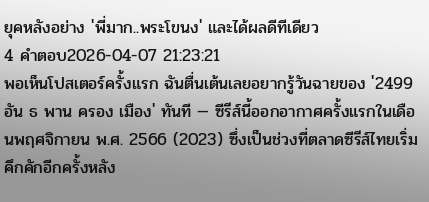ยุคหลังอย่าง 'พี่มาก..พระโขนง' และได้ผลดีทีเดียว
4 คำตอบ2026-04-07 21:23:21
พอเห็นโปสเตอร์ครั้งแรก ฉันตื่นเต้นเลยอยากรู้วันฉายของ '2499 อัน ธ พาน ครอง เมือง' ทันที — ซีรีส์นี้ออกอากาศครั้งแรกในเดือนพฤศจิกายน พ.ศ. 2566 (2023) ซึ่งเป็นช่วงที่ตลาดซีรีส์ไทยเริ่มคึกคักอีกครั้งหลัง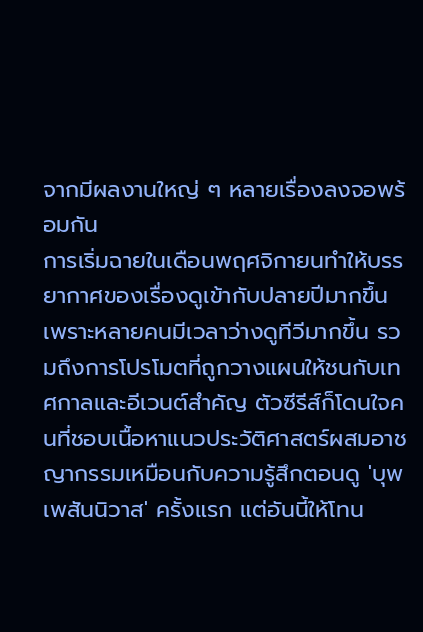จากมีผลงานใหญ่ ๆ หลายเรื่องลงจอพร้อมกัน
การเริ่มฉายในเดือนพฤศจิกายนทำให้บรรยากาศของเรื่องดูเข้ากับปลายปีมากขึ้น เพราะหลายคนมีเวลาว่างดูทีวีมากขึ้น รวมถึงการโปรโมตที่ถูกวางแผนให้ชนกับเทศกาลและอีเวนต์สำคัญ ตัวซีรีส์ก็โดนใจคนที่ชอบเนื้อหาแนวประวัติศาสตร์ผสมอาชญากรรมเหมือนกับความรู้สึกตอนดู 'บุพเพสันนิวาส' ครั้งแรก แต่อันนี้ให้โทน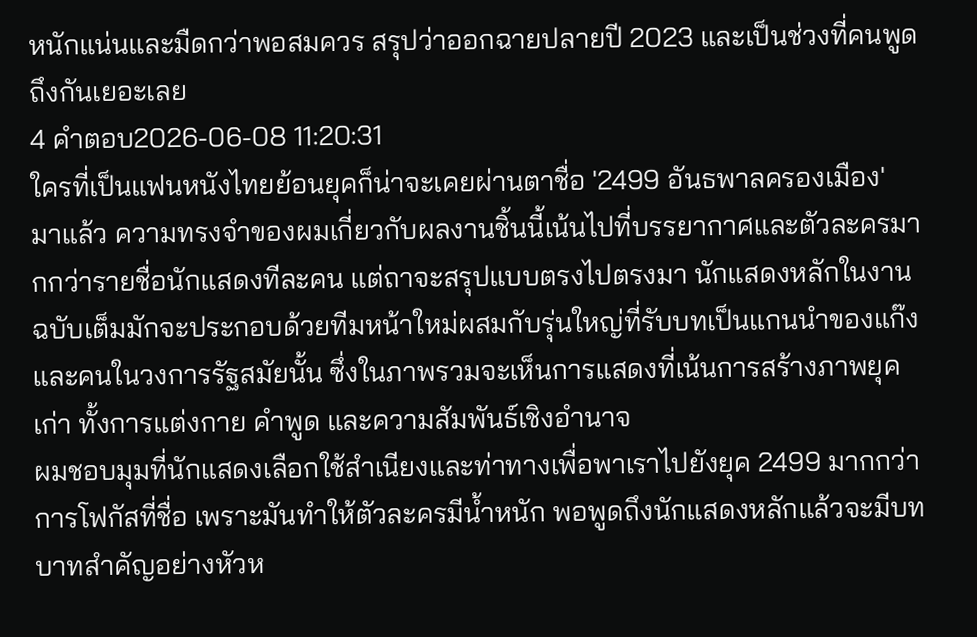หนักแน่นและมืดกว่าพอสมควร สรุปว่าออกฉายปลายปี 2023 และเป็นช่วงที่คนพูดถึงกันเยอะเลย
4 คำตอบ2026-06-08 11:20:31
ใครที่เป็นแฟนหนังไทยย้อนยุคก็น่าจะเคยผ่านตาชื่อ '2499 อันธพาลครองเมือง' มาแล้ว ความทรงจำของผมเกี่ยวกับผลงานชิ้นนี้เน้นไปที่บรรยากาศและตัวละครมากกว่ารายชื่อนักแสดงทีละคน แต่ถาจะสรุปแบบตรงไปตรงมา นักแสดงหลักในงานฉบับเต็มมักจะประกอบด้วยทีมหน้าใหม่ผสมกับรุ่นใหญ่ที่รับบทเป็นแกนนำของแก๊งและคนในวงการรัฐสมัยนั้น ซึ่งในภาพรวมจะเห็นการแสดงที่เน้นการสร้างภาพยุคเก่า ทั้งการแต่งกาย คำพูด และความสัมพันธ์เชิงอำนาจ
ผมชอบมุมที่นักแสดงเลือกใช้สำเนียงและท่าทางเพื่อพาเราไปยังยุค 2499 มากกว่าการโฟกัสที่ชื่อ เพราะมันทำให้ตัวละครมีน้ำหนัก พอพูดถึงนักแสดงหลักแล้วจะมีบทบาทสำคัญอย่างหัวห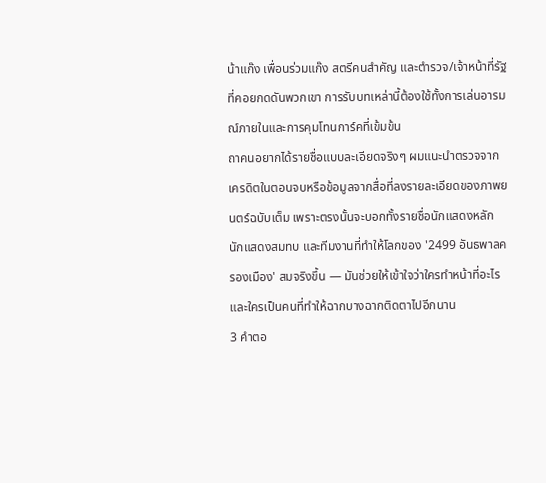น้าแก๊ง เพื่อนร่วมแก๊ง สตรีคนสำคัญ และตำรวจ/เจ้าหน้าที่รัฐที่คอยกดดันพวกเขา การรับบทเหล่านี้ต้องใช้ทั้งการเล่นอารมณ์ภายในและการคุมโทนการ์คที่เข้มข้น
ถาคนอยากได้รายชื่อแบบละเอียดจริงๆ ผมแนะนำตรวจจากเครดิตในตอนจบหรือข้อมูลจากสื่อที่ลงรายละเอียดของภาพยนตร์ฉบับเต็ม เพราะตรงนั้นจะบอกทั้งรายชื่อนักแสดงหลัก นักแสดงสมทบ และทีมงานที่ทำให้โลกของ '2499 อันธพาลครองเมือง' สมจริงขึ้น — มันช่วยให้เข้าใจว่าใครทำหน้าที่อะไรและใครเป็นคนที่ทำให้ฉากบางฉากติดตาไปอีกนาน
3 คำตอ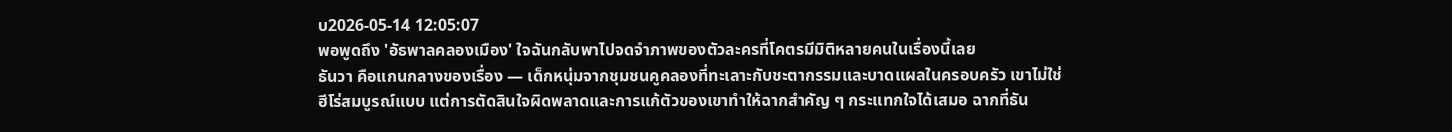บ2026-05-14 12:05:07
พอพูดถึง 'อัธพาลคลองเมือง' ใจฉันกลับพาไปจดจำภาพของตัวละครที่โคตรมีมิติหลายคนในเรื่องนี้เลย
ธันวา คือแกนกลางของเรื่อง — เด็กหนุ่มจากชุมชนคูคลองที่ทะเลาะกับชะตากรรมและบาดแผลในครอบครัว เขาไม่ใช่ฮีโร่สมบูรณ์แบบ แต่การตัดสินใจผิดพลาดและการแก้ตัวของเขาทำให้ฉากสำคัญ ๆ กระแทกใจได้เสมอ ฉากที่ธัน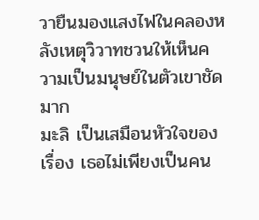วายืนมองแสงไฟในคลองหลังเหตุวิวาทชวนให้เห็นความเป็นมนุษย์ในตัวเขาชัดมาก
มะลิ เป็นเสมือนหัวใจของเรื่อง เธอไม่เพียงเป็นคน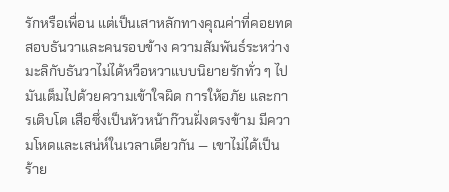รักหรือเพื่อน แต่เป็นเสาหลักทางคุณค่าที่คอยทดสอบธันวาและคนรอบข้าง ความสัมพันธ์ระหว่างมะลิกับธันวาไม่ได้หวือหวาแบบนิยายรักทั่ว ๆ ไป มันเต็มไปด้วยความเข้าใจผิด การให้อภัย และการเติบโต เสือซึ่งเป็นหัวหน้าก๊วนฝั่งตรงข้าม มีความโหดและเสน่ห์ในเวลาเดียวกัน — เขาไม่ได้เป็นร้าย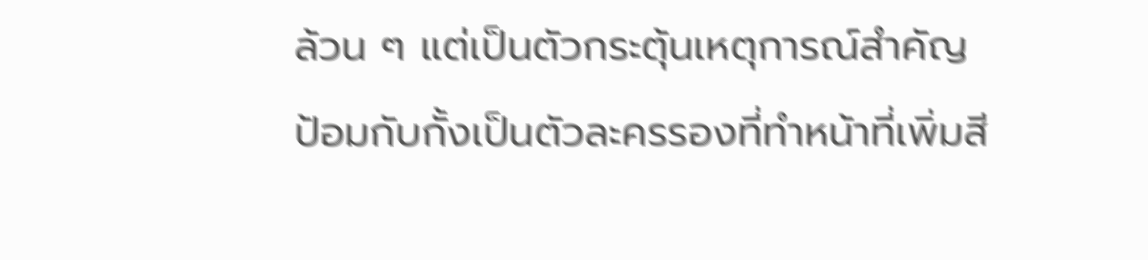ล้วน ๆ แต่เป็นตัวกระตุ้นเหตุการณ์สำคัญ
ป้อมกับกั้งเป็นตัวละครรองที่ทำหน้าที่เพิ่มสี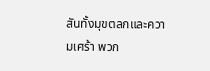สันทั้งมุขตลกและความเศร้า พวก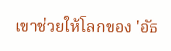เขาช่วยให้โลกของ 'อัธ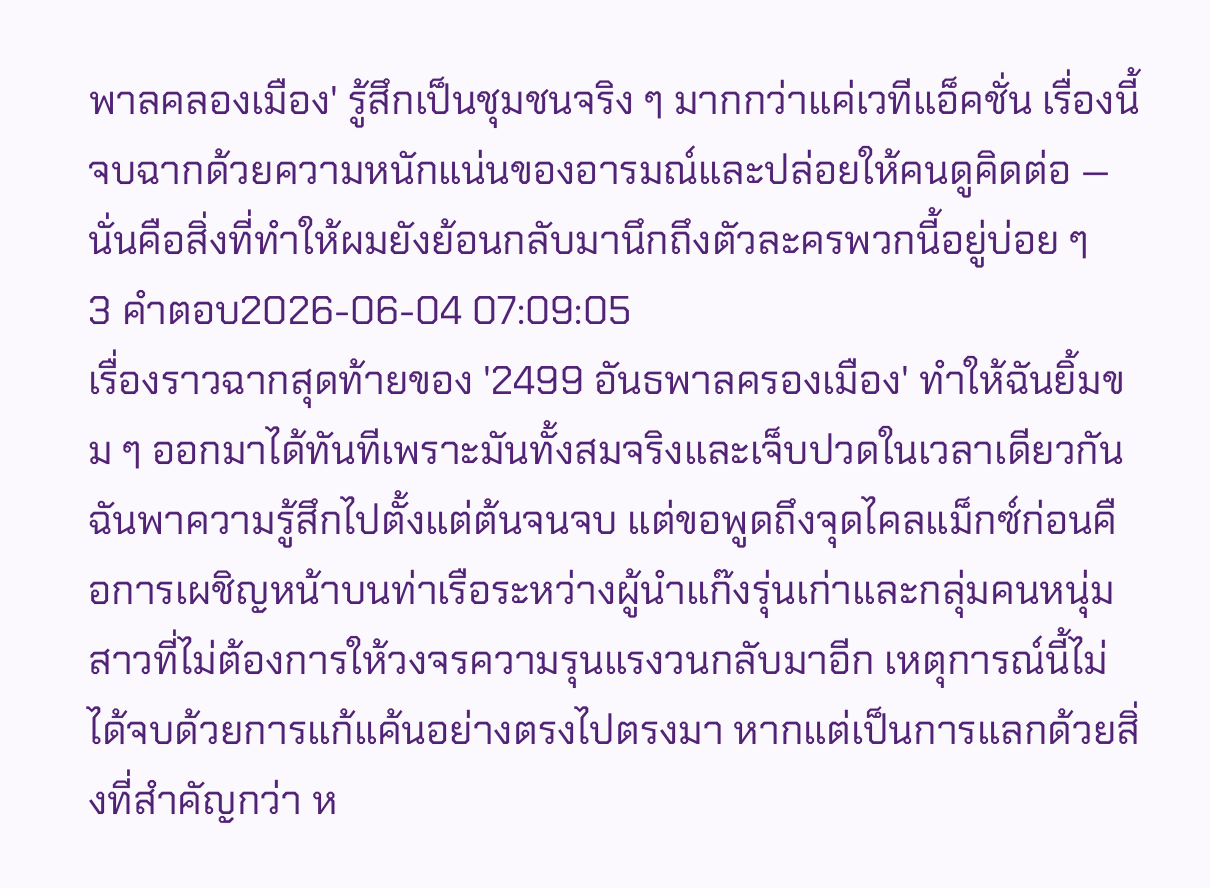พาลคลองเมือง' รู้สึกเป็นชุมชนจริง ๆ มากกว่าแค่เวทีแอ็คชั่น เรื่องนี้จบฉากด้วยความหนักแน่นของอารมณ์และปล่อยให้คนดูคิดต่อ — นั่นคือสิ่งที่ทำให้ผมยังย้อนกลับมานึกถึงตัวละครพวกนี้อยู่บ่อย ๆ
3 คำตอบ2026-06-04 07:09:05
เรื่องราวฉากสุดท้ายของ '2499 อันธพาลครองเมือง' ทำให้ฉันยิ้มขม ๆ ออกมาได้ทันทีเพราะมันทั้งสมจริงและเจ็บปวดในเวลาเดียวกัน
ฉันพาความรู้สึกไปตั้งแต่ต้นจนจบ แต่ขอพูดถึงจุดไคลแม็กซ์ก่อนคือการเผชิญหน้าบนท่าเรือระหว่างผู้นำแก๊งรุ่นเก่าและกลุ่มคนหนุ่มสาวที่ไม่ต้องการให้วงจรความรุนแรงวนกลับมาอีก เหตุการณ์นี้ไม่ได้จบด้วยการแก้แค้นอย่างตรงไปตรงมา หากแต่เป็นการแลกด้วยสิ่งที่สำคัญกว่า ห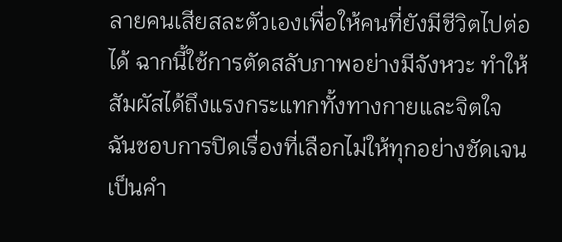ลายคนเสียสละตัวเองเพื่อให้คนที่ยังมีชีวิตไปต่อได้ ฉากนี้ใช้การตัดสลับภาพอย่างมีจังหวะ ทำให้สัมผัสได้ถึงแรงกระแทกทั้งทางกายและจิตใจ
ฉันชอบการปิดเรื่องที่เลือกไม่ให้ทุกอย่างชัดเจนเป็นคำ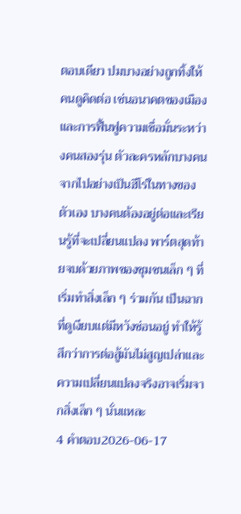ตอบเดียว ปมบางอย่างถูกทิ้งให้คนดูคิดต่อ เช่นอนาคตของเมืองและการฟื้นฟูความเชื่อมั่นระหว่างคนสองรุ่น ตัวละครหลักบางคนจากไปอย่างเป็นฮีโร่ในทางของตัวเอง บางคนต้องอยู่ต่อและเรียนรู้ที่จะเปลี่ยนแปลง พาร์ตสุดท้ายจบด้วยภาพของชุมชนเล็ก ๆ ที่เริ่มทำสิ่งเล็ก ๆ ร่วมกัน เป็นฉากที่ดูเงียบแต่มีหวังซ่อนอยู่ ทำให้รู้สึกว่าการต่อสู้มันไม่สูญเปล่าและความเปลี่ยนแปลงจริงอาจเริ่มจากสิ่งเล็ก ๆ นั่นแหละ
4 คำตอบ2026-06-17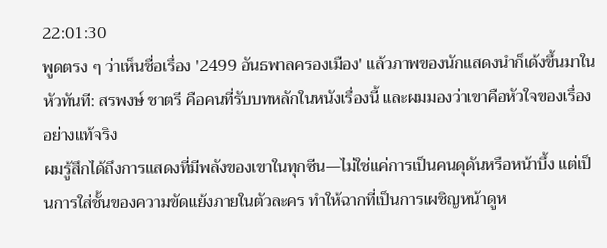22:01:30
พูดตรง ๆ ว่าเห็นชื่อเรื่อง '2499 อันธพาลครองเมือง' แล้วภาพของนักแสดงนำก็เด้งขึ้นมาในหัวทันที: สรพงษ์ ชาตรี คือคนที่รับบทหลักในหนังเรื่องนี้ และผมมองว่าเขาคือหัวใจของเรื่องอย่างแท้จริง
ผมรู้สึกได้ถึงการแสดงที่มีพลังของเขาในทุกซีน—ไม่ใช่แค่การเป็นคนดุดันหรือหน้าบึ้ง แต่เป็นการใส่ชั้นของความขัดแย้งภายในตัวละคร ทำให้ฉากที่เป็นการเผชิญหน้าดูห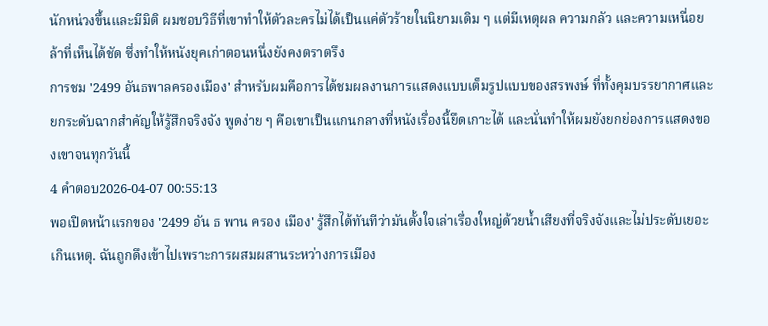นักหน่วงขึ้นและมีมิติ ผมชอบวิธีที่เขาทำให้ตัวละครไม่ได้เป็นแค่ตัวร้ายในนิยามเดิม ๆ แต่มีเหตุผล ความกลัว และความเหนื่อยล้าที่เห็นได้ชัด ซึ่งทำให้หนังยุคเก่าตอนหนึ่งยังคงตราตรึง
การชม '2499 อันธพาลครองเมือง' สำหรับผมคือการได้ชมผลงานการแสดงแบบเต็มรูปแบบของสรพงษ์ ที่ทั้งคุมบรรยากาศและยกระดับฉากสำคัญให้รู้สึกจริงจัง พูดง่าย ๆ คือเขาเป็นแกนกลางที่หนังเรื่องนี้ยึดเกาะได้ และนั่นทำให้ผมยังยกย่องการแสดงของเขาจนทุกวันนี้
4 คำตอบ2026-04-07 00:55:13
พอเปิดหน้าแรกของ '2499 อัน ธ พาน ครอง เมือง' รู้สึกได้ทันทีว่ามันตั้งใจเล่าเรื่องใหญ่ด้วยน้ำเสียงที่จริงจังและไม่ประดับเยอะเกินเหตุ. ฉันถูกดึงเข้าไปเพราะการผสมผสานระหว่างการเมือง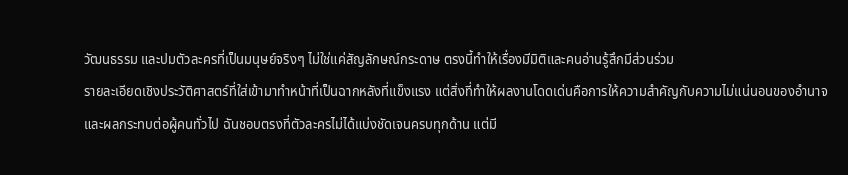วัฒนธรรม และปมตัวละครที่เป็นมนุษย์จริงๆ ไม่ใช่แค่สัญลักษณ์กระดาษ ตรงนี้ทำให้เรื่องมีมิติและคนอ่านรู้สึกมีส่วนร่วม
รายละเอียดเชิงประวัติศาสตร์ที่ใส่เข้ามาทำหน้าที่เป็นฉากหลังที่แข็งแรง แต่สิ่งที่ทำให้ผลงานโดดเด่นคือการให้ความสำคัญกับความไม่แน่นอนของอำนาจและผลกระทบต่อผู้คนทั่วไป ฉันชอบตรงที่ตัวละครไม่ได้แบ่งชัดเจนครบทุกด้าน แต่มี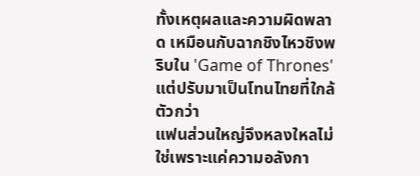ทั้งเหตุผลและความผิดพลาด เหมือนกับฉากชิงไหวชิงพริบใน 'Game of Thrones' แต่ปรับมาเป็นโทนไทยที่ใกล้ตัวกว่า
แฟนส่วนใหญ่จึงหลงใหลไม่ใช่เพราะแค่ความอลังกา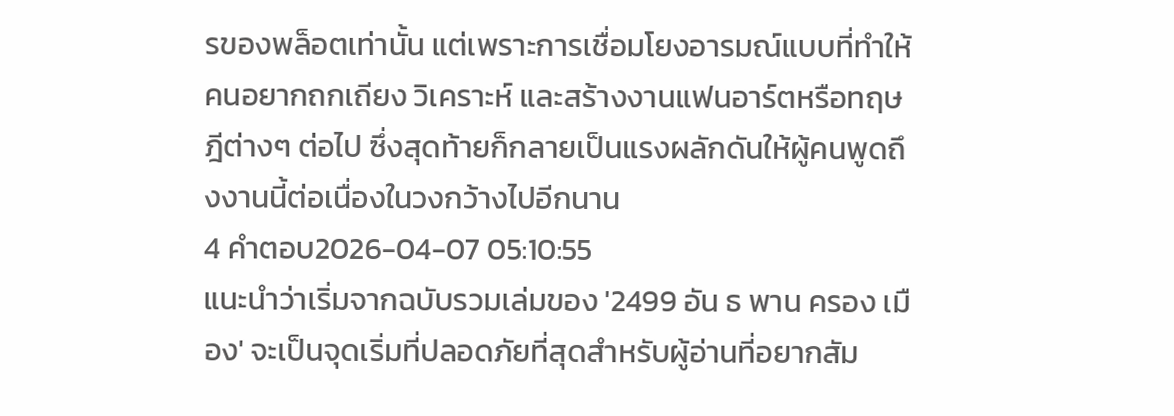รของพล็อตเท่านั้น แต่เพราะการเชื่อมโยงอารมณ์แบบที่ทำให้คนอยากถกเถียง วิเคราะห์ และสร้างงานแฟนอาร์ตหรือทฤษฎีต่างๆ ต่อไป ซึ่งสุดท้ายก็กลายเป็นแรงผลักดันให้ผู้คนพูดถึงงานนี้ต่อเนื่องในวงกว้างไปอีกนาน
4 คำตอบ2026-04-07 05:10:55
แนะนำว่าเริ่มจากฉบับรวมเล่มของ '2499 อัน ธ พาน ครอง เมือง' จะเป็นจุดเริ่มที่ปลอดภัยที่สุดสำหรับผู้อ่านที่อยากสัม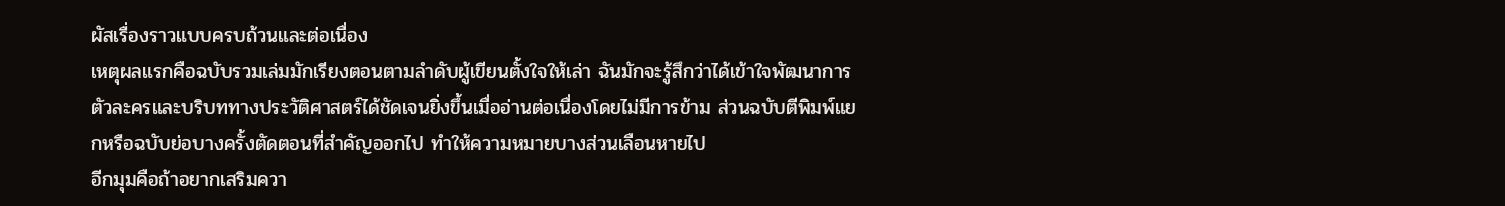ผัสเรื่องราวแบบครบถ้วนและต่อเนื่อง
เหตุผลแรกคือฉบับรวมเล่มมักเรียงตอนตามลำดับผู้เขียนตั้งใจให้เล่า ฉันมักจะรู้สึกว่าได้เข้าใจพัฒนาการตัวละครและบริบททางประวัติศาสตร์ได้ชัดเจนยิ่งขึ้นเมื่ออ่านต่อเนื่องโดยไม่มีการข้าม ส่วนฉบับตีพิมพ์แยกหรือฉบับย่อบางครั้งตัดตอนที่สำคัญออกไป ทำให้ความหมายบางส่วนเลือนหายไป
อีกมุมคือถ้าอยากเสริมควา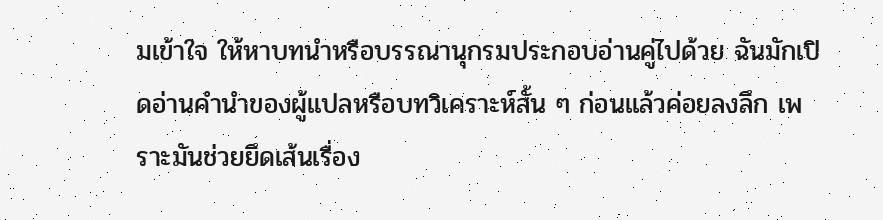มเข้าใจ ให้หาบทนำหรือบรรณานุกรมประกอบอ่านคู่ไปด้วย ฉันมักเปิดอ่านคำนำของผู้แปลหรือบทวิเคราะห์สั้น ๆ ก่อนแล้วค่อยลงลึก เพราะมันช่วยยึดเส้นเรื่อง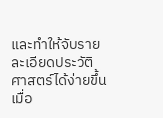และทำให้จับรายละเอียดประวัติศาสตร์ได้ง่ายขึ้น เมื่อ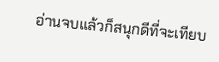อ่านจบแล้วก็สนุกดีที่จะเทียบ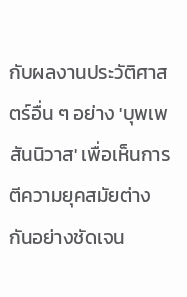กับผลงานประวัติศาสตร์อื่น ๆ อย่าง 'บุพเพสันนิวาส' เพื่อเห็นการตีความยุคสมัยต่างกันอย่างชัดเจน